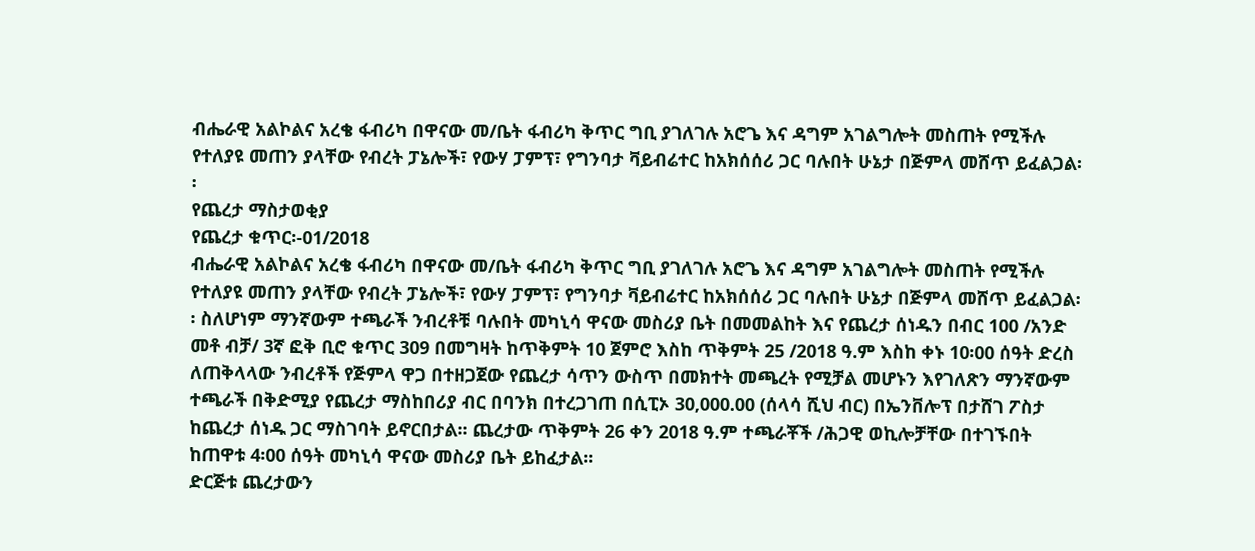ብሔራዊ አልኮልና አረቄ ፋብሪካ በዋናው መ/ቤት ፋብሪካ ቅጥር ግቢ ያገለገሉ አሮጌ እና ዳግም አገልግሎት መስጠት የሚችሉ የተለያዩ መጠን ያላቸው የብረት ፓኔሎች፣ የውሃ ፓምፕ፣ የግንባታ ቫይብሬተር ከአክሰሰሪ ጋር ባሉበት ሁኔታ በጅምላ መሸጥ ይፈልጋል፡፡
የጨረታ ማስታወቂያ
የጨረታ ቁጥር፡-01/2018
ብሔራዊ አልኮልና አረቄ ፋብሪካ በዋናው መ/ቤት ፋብሪካ ቅጥር ግቢ ያገለገሉ አሮጌ እና ዳግም አገልግሎት መስጠት የሚችሉ የተለያዩ መጠን ያላቸው የብረት ፓኔሎች፣ የውሃ ፓምፕ፣ የግንባታ ቫይብሬተር ከአክሰሰሪ ጋር ባሉበት ሁኔታ በጅምላ መሸጥ ይፈልጋል፡፡ ስለሆነም ማንኛውም ተጫራች ንብረቶቹ ባሉበት መካኒሳ ዋናው መስሪያ ቤት በመመልከት እና የጨረታ ሰነዱን በብር 100 /አንድ መቶ ብቻ/ 3ኛ ፎቅ ቢሮ ቁጥር 309 በመግዛት ከጥቅምት 10 ጀምሮ እስከ ጥቅምት 25 /2018 ዓ.ም እስከ ቀኑ 10፡00 ሰዓት ድረስ ለጠቅላላው ንብረቶች የጅምላ ዋጋ በተዘጋጀው የጨረታ ሳጥን ውስጥ በመክተት መጫረት የሚቻል መሆኑን እየገለጽን ማንኛውም ተጫራች በቅድሚያ የጨረታ ማስከበሪያ ብር በባንክ በተረጋገጠ በሲፒኦ 30,000.00 (ሰላሳ ሺህ ብር) በኤንቨሎፕ በታሸገ ፖስታ ከጨረታ ሰነዱ ጋር ማስገባት ይኖርበታል፡፡ ጨረታው ጥቅምት 26 ቀን 2018 ዓ.ም ተጫራቾች /ሕጋዊ ወኪሎቻቸው በተገኙበት ከጠዋቱ 4፡00 ሰዓት መካኒሳ ዋናው መስሪያ ቤት ይከፈታል፡፡
ድርጅቱ ጨረታውን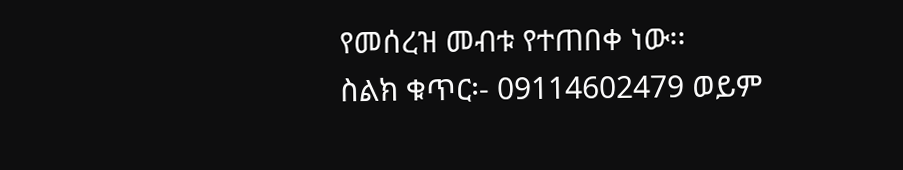የመሰረዝ መብቱ የተጠበቀ ነው፡፡
ስልክ ቁጥር፡- 09114602479 ወይም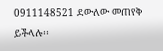0911148521 ደውለው መጠየቅ ይችላሉ፡፡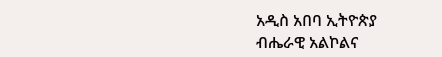አዲስ አበባ ኢትዮጵያ
ብሔራዊ አልኮልና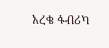አረቄ ፋብሪካ